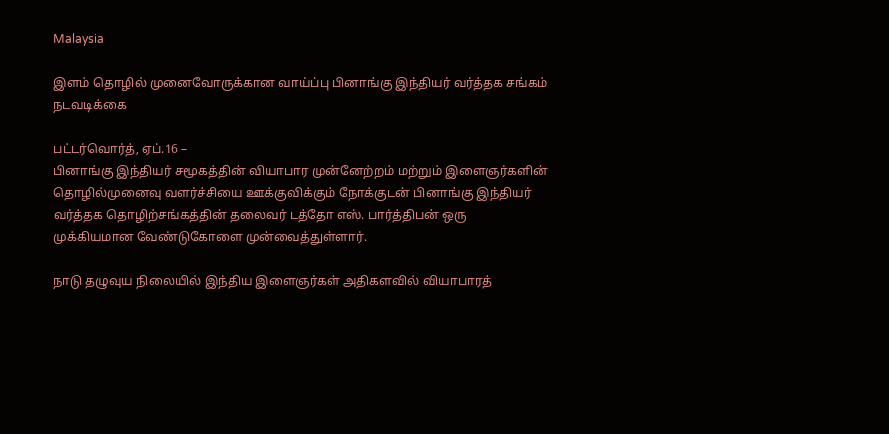Malaysia

இளம் தொழில் முனைவோருக்கான வாய்ப்பு பினாங்கு இந்தியர் வர்த்தக சங்கம் நடவடிக்கை

பட்டர்வொர்த், ஏப்.16 –
பினாங்கு இந்தியர் சமூகத்தின் வியாபார முன்னேற்றம் மற்றும் இளைஞர்களின் தொழில்முனைவு வளர்ச்சியை ஊக்குவிக்கும் நோக்குடன் பினாங்கு இந்தியர் வர்த்தக தொழிற்சங்கத்தின் தலைவர் டத்தோ எஸ். பார்த்திபன் ஒரு முக்கியமான வேண்டுகோளை முன்வைத்துள்ளார்.

நாடு தழுவுய நிலையில் இந்திய இளைஞர்கள் அதிகளவில் வியாபாரத்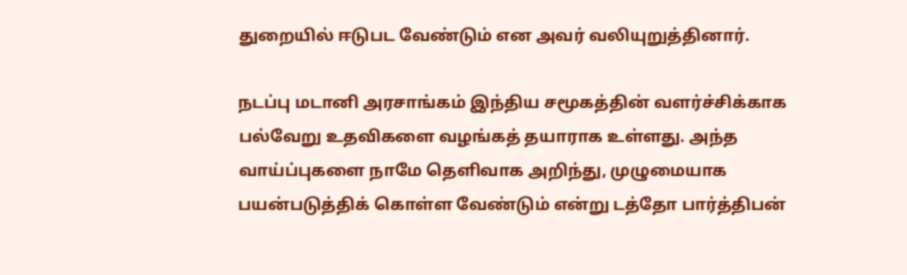துறையில் ஈடுபட வேண்டும் என அவர் வலியுறுத்தினார்.

நடப்பு மடானி அரசாங்கம் இந்திய சமூகத்தின் வளர்ச்சிக்காக பல்வேறு உதவிகளை வழங்கத் தயாராக உள்ளது. அந்த வாய்ப்புகளை நாமே தெளிவாக அறிந்து, முழுமையாக பயன்படுத்திக் கொள்ள வேண்டும் என்று டத்தோ பார்த்திபன்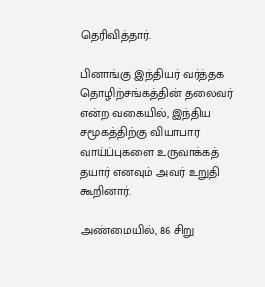தெரிவித்தார்.

பினாங்கு இந்தியர் வர்த்தக தொழிற்சங்கத்தின் தலைவர் என்ற வகையில், இந்திய சமூகத்திற்கு வியாபார வாய்ப்புகளை உருவாக்கத் தயார் எனவும் அவர் உறுதி கூறினார்.

அண்மையில், 86 சிறு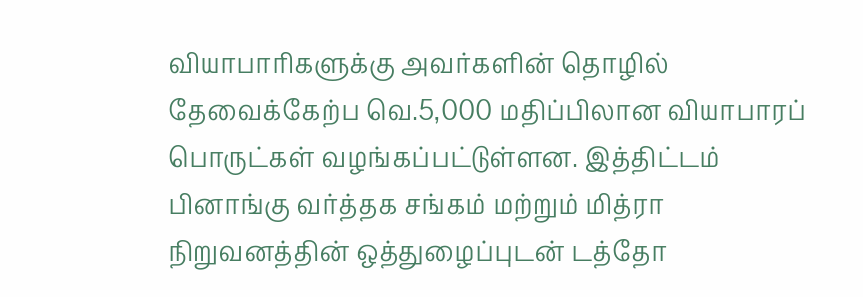வியாபாரிகளுக்கு அவர்களின் தொழில் தேவைக்கேற்ப வெ.5,000 மதிப்பிலான வியாபாரப் பொருட்கள் வழங்கப்பட்டுள்ளன. இத்திட்டம் பினாங்கு வர்த்தக சங்கம் மற்றும் மித்ரா நிறுவனத்தின் ஒத்துழைப்புடன் டத்தோ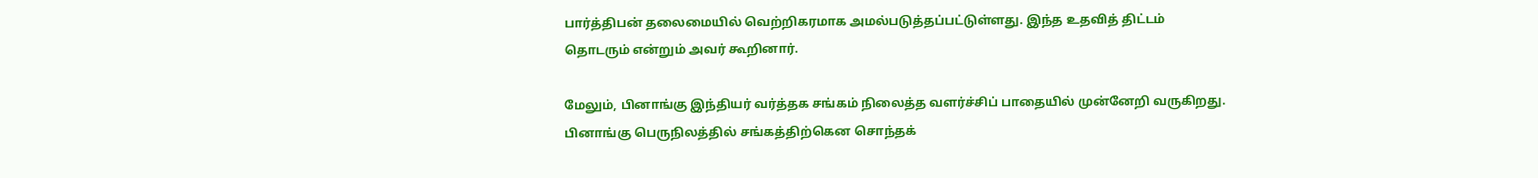பார்த்திபன் தலைமையில் வெற்றிகரமாக அமல்படுத்தப்பட்டுள்ளது. இந்த உதவித் திட்டம் தொடரும் என்றும் அவர் கூறினார்.

மேலும், பினாங்கு இந்தியர் வர்த்தக சங்கம் நிலைத்த வளர்ச்சிப் பாதையில் முன்னேறி வருகிறது. பினாங்கு பெருநிலத்தில் சங்கத்திற்கென சொந்தக்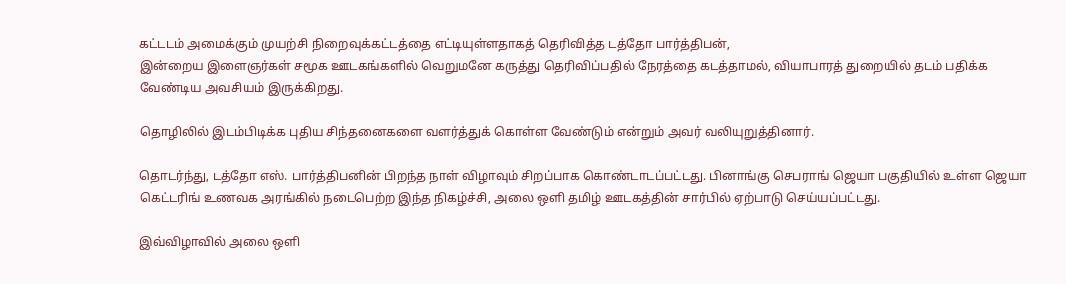கட்டடம் அமைக்கும் முயற்சி நிறைவுக்கட்டத்தை எட்டியுள்ளதாகத் தெரிவித்த டத்தோ பார்த்திபன்,
இன்றைய இளைஞர்கள் சமூக ஊடகங்களில் வெறுமனே கருத்து தெரிவிப்பதில் நேரத்தை கடத்தாமல், வியாபாரத் துறையில் தடம் பதிக்க வேண்டிய அவசியம் இருக்கிறது.

தொழிலில் இடம்பிடிக்க புதிய சிந்தனைகளை வளர்த்துக் கொள்ள வேண்டும் என்றும் அவர் வலியுறுத்தினார்.

தொடர்ந்து, டத்தோ எஸ். பார்த்திபனின் பிறந்த நாள் விழாவும் சிறப்பாக கொண்டாடப்பட்டது. பினாங்கு செபராங் ஜெயா பகுதியில் உள்ள ஜெயா கெட்டரிங் உணவக அரங்கில் நடைபெற்ற இந்த நிகழ்ச்சி, அலை ஒளி தமிழ் ஊடகத்தின் சார்பில் ஏற்பாடு செய்யப்பட்டது.

இவ்விழாவில் அலை ஒளி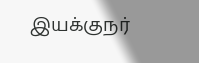இயக்குநர்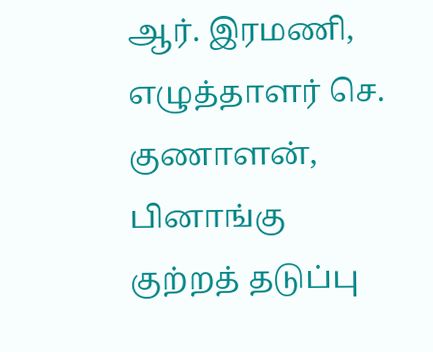ஆர். இரமணி, எழுத்தாளர் செ. குணாளன், பினாங்கு குற்றத் தடுப்பு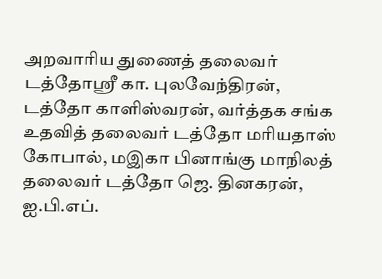அறவாரிய துணைத் தலைவர் டத்தோஸ்ரீ கா. புலவேந்திரன், டத்தோ காளிஸ்வரன், வர்த்தக சங்க உதவித் தலைவர் டத்தோ மரியதாஸ் கோபால், மஇகா பினாங்கு மாநிலத் தலைவர் டத்தோ ஜெ. தினகரன், ஐ.பி.எப்.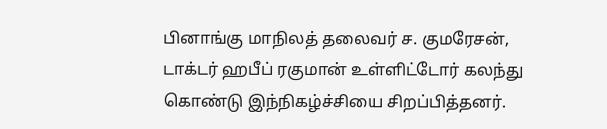பினாங்கு மாநிலத் தலைவர் ச. குமரேசன், டாக்டர் ஹபீப் ரகுமான் உள்ளிட்டோர் கலந்து கொண்டு இந்நிகழ்ச்சியை சிறப்பித்தனர்.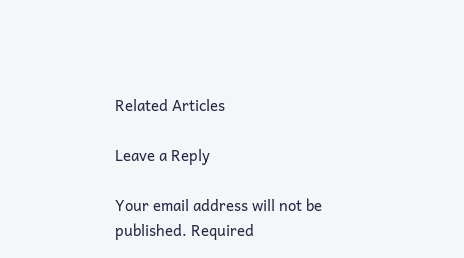Related Articles

Leave a Reply

Your email address will not be published. Required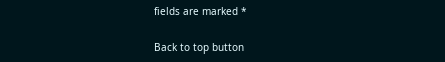fields are marked *

Back to top button